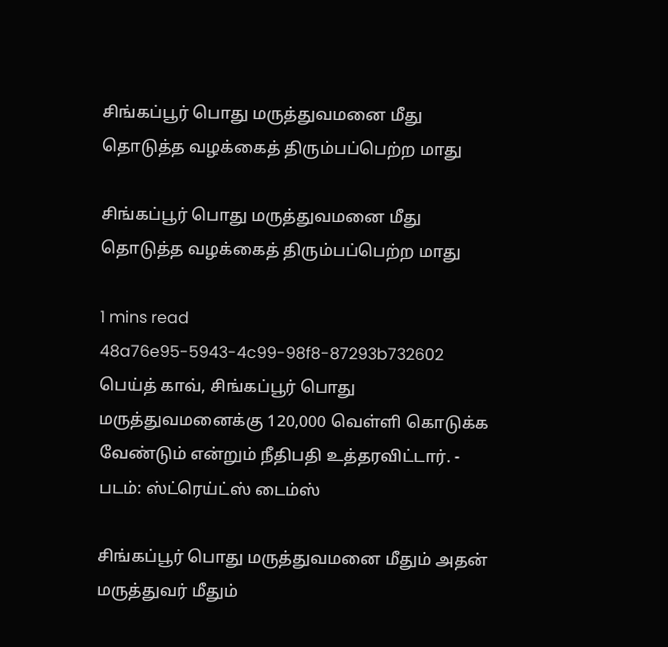சிங்கப்பூர் பொது மருத்துவமனை மீது தொடுத்த வழக்கைத் திரும்பப்பெற்ற மாது

சிங்கப்பூர் பொது மருத்துவமனை மீது தொடுத்த வழக்கைத் திரும்பப்பெற்ற மாது

1 mins read
48a76e95-5943-4c99-98f8-87293b732602
பெய்த் காவ், சிங்கப்பூர் பொது மருத்துவமனைக்கு 120,000 வெள்ளி கொடுக்க வேண்டும் என்றும் நீதிபதி உத்தரவிட்டார். - படம்: ஸ்ட்ரெய்ட்ஸ் டைம்ஸ்

சிங்கப்பூர் பொது மருத்துவமனை மீதும் அதன் மருத்துவர் மீதும்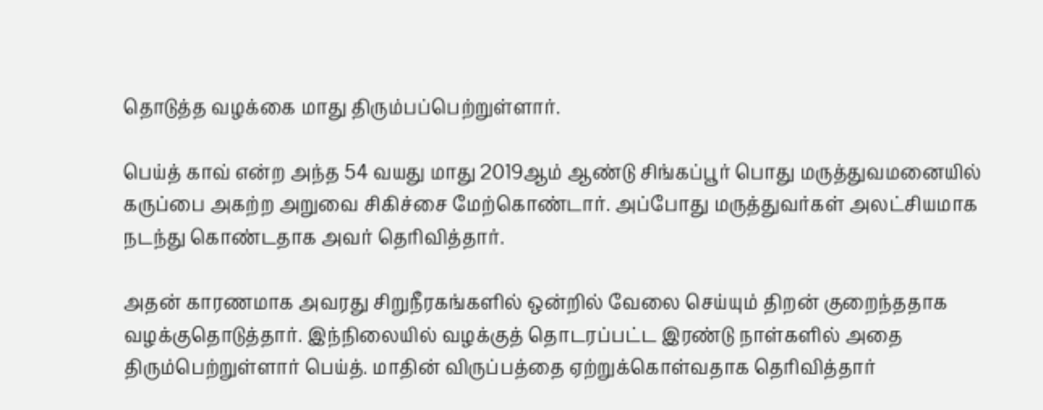தொடுத்த வழக்கை மாது திரும்பப்பெற்றுள்ளார்.

பெய்த் காவ் என்ற அந்த 54 வயது மாது 2019ஆம் ஆண்டு சிங்கப்பூர் பொது மருத்துவமனையில் கருப்பை அகற்ற அறுவை சிகிச்சை மேற்கொண்டார். அப்போது மருத்துவர்கள் அலட்சியமாக நடந்து கொண்டதாக அவர் தெரிவித்தார்.

அதன் காரணமாக அவரது சிறுநீரகங்களில் ஒன்றில் வேலை செய்யும் திறன் குறைந்ததாக வழக்குதொடுத்தார். இந்நிலையில் வழக்குத் தொடரப்பட்ட இரண்டு நாள்களில் அதை திரும்பெற்றுள்ளார் பெய்த். மாதின் விருப்பத்தை ஏற்றுக்கொள்வதாக தெரிவித்தார்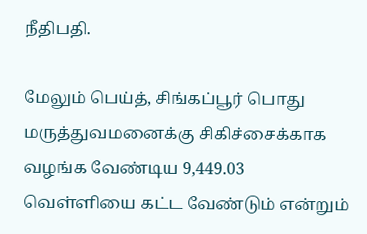நீதிபதி.

மேலும் பெய்த், சிங்கப்பூர் பொது மருத்துவமனைக்கு சிகிச்சைக்காக வழங்க வேண்டிய 9,449.03 வெள்ளியை கட்ட வேண்டும் என்றும்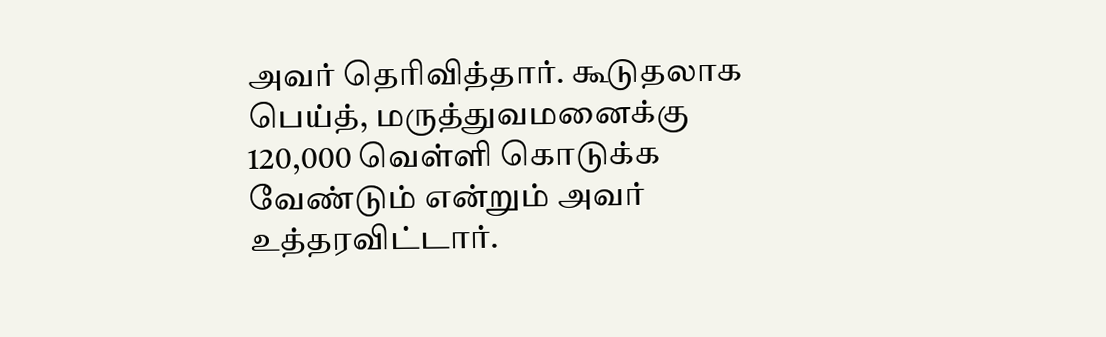அவர் தெரிவித்தார். கூடுதலாக பெய்த், மருத்துவமனைக்கு 120,000 வெள்ளி கொடுக்க வேண்டும் என்றும் அவர் உத்தரவிட்டார்.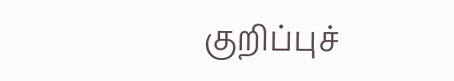குறிப்புச்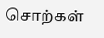சொற்கள்